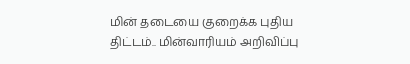மின் தடையை குறைக்க புதிய திட்டம்.. மின்வாரியம் அறிவிப்பு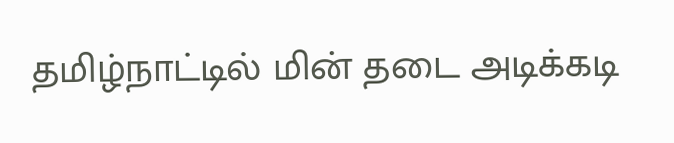தமிழ்நாட்டில் மின் தடை அடிக்கடி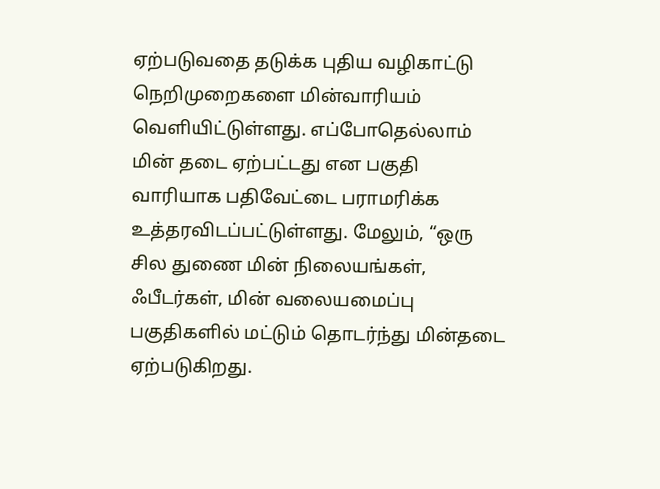ஏற்படுவதை தடுக்க புதிய வழிகாட்டு நெறிமுறைகளை மின்வாரியம் வெளியிட்டுள்ளது. எப்போதெல்லாம் மின் தடை ஏற்பட்டது என பகுதி வாரியாக பதிவேட்டை பராமரிக்க உத்தரவிடப்பட்டுள்ளது. மேலும், “ஒரு சில துணை மின் நிலையங்கள், ஃபீடர்கள், மின் வலையமைப்பு பகுதிகளில் மட்டும் தொடர்ந்து மின்தடை ஏற்படுகிறது.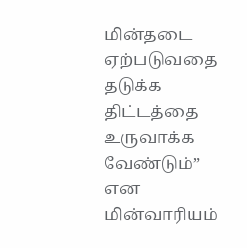மின்தடை ஏற்படுவதை தடுக்க திட்டத்தை உருவாக்க வேண்டும்” என மின்வாரியம்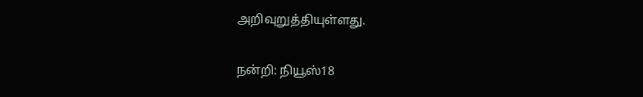அறிவுறுத்தியுள்ளது.

நன்றி: நியூஸ்18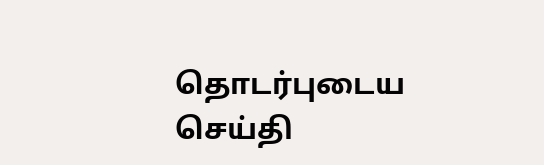தொடர்புடைய செய்தி